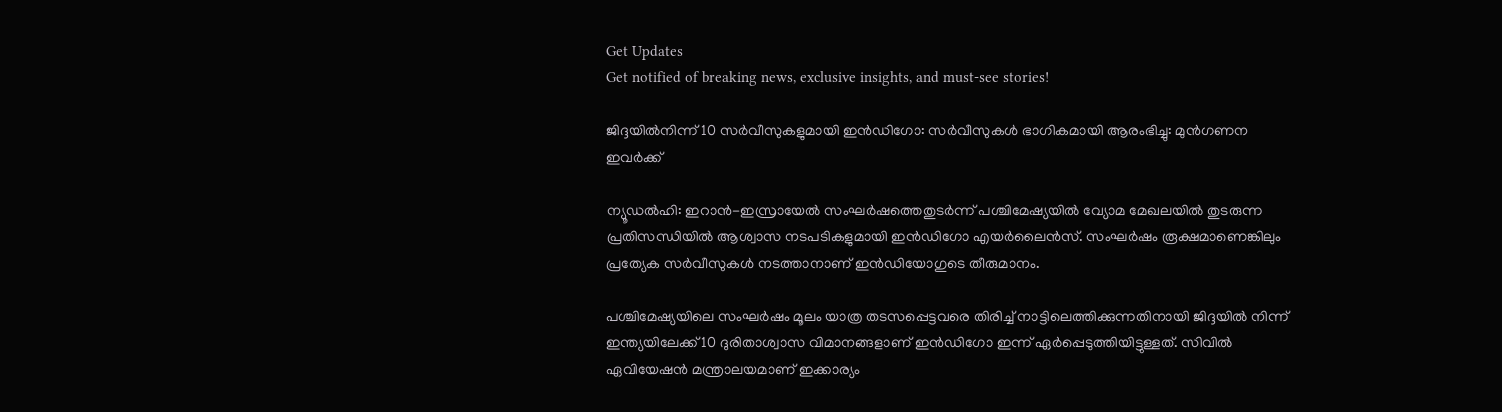Get Updates
Get notified of breaking news, exclusive insights, and must-see stories!

ജിദ്ദയില്‍നിന്ന് 10 സര്‍വീസുകളുമായി ഇന്‍ഡിഗോ: സര്‍വീസുകള്‍ ഭാഗികമായി ആരംഭിച്ചു: മുന്‍ഗണന ഇവര്‍ക്ക്

ന്യൂഡല്‍ഹി: ഇറാന്‍-ഇസ്രായേല്‍ സംഘര്‍ഷത്തെതുടര്‍ന്ന് പശ്ചിമേഷ്യയില്‍ വ്യോമ മേഖലയില്‍ തുടരുന്ന പ്രതിസന്ധിയില്‍ ആശ്വാസ നടപടികളുമായി ഇന്‍ഡിഗോ എയര്‍ലൈന്‍സ്. സംഘര്‍ഷം രൂക്ഷമാണെങ്കിലും പ്രത്യേക സര്‍വീസുകള്‍ നടത്താനാണ് ഇന്‍ഡിയോഗുടെ തീരുമാനം.

പശ്ചിമേഷ്യയിലെ സംഘര്‍ഷം മൂലം യാത്ര തടസപ്പെട്ടവരെ തിരിച്ച് നാട്ടിലെത്തിക്കുന്നതിനായി ജിദ്ദയില്‍ നിന്ന് ഇന്ത്യയിലേക്ക് 10 ദുരിതാശ്വാസ വിമാനങ്ങളാണ് ഇന്‍ഡിഗോ ഇന്ന് ഏര്‍പ്പെടുത്തിയിട്ടുള്ളത്. സിവില്‍ ഏവിയേഷന്‍ മന്ത്രാലയമാണ് ഇക്കാര്യം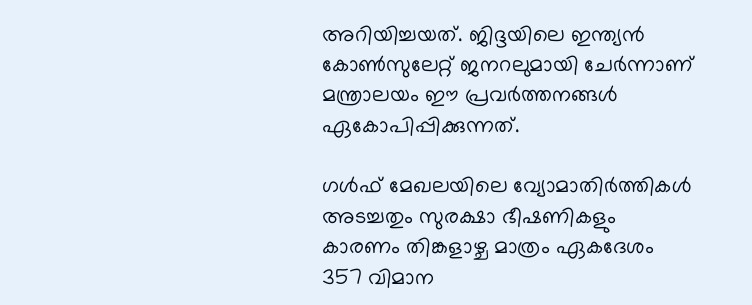അറിയിച്ചയത്. ജിദ്ദയിലെ ഇന്ത്യന്‍ കോണ്‍സുലേറ്റ് ജനറലുമായി ചേര്‍ന്നാണ് മന്ത്രാലയം ഈ പ്രവര്‍ത്തനങ്ങള്‍ ഏകോപിപ്പിക്കുന്നത്.

ഗള്‍ഫ് മേഖലയിലെ വ്യോമാതിര്‍ത്തികള്‍ അടച്ചതും സുരക്ഷാ ഭീഷണികളും കാരണം തിങ്കളാഴ്ച മാത്രം ഏകദേശം 357 വിമാന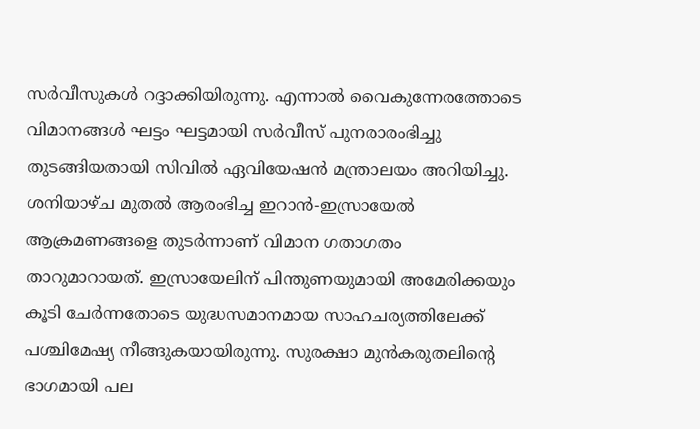സര്‍വീസുകള്‍ റദ്ദാക്കിയിരുന്നു. എന്നാല്‍ വൈകുന്നേരത്തോടെ വിമാനങ്ങള്‍ ഘട്ടം ഘട്ടമായി സര്‍വീസ് പുനരാരംഭിച്ചു തുടങ്ങിയതായി സിവില്‍ ഏവിയേഷന്‍ മന്ത്രാലയം അറിയിച്ചു. ശനിയാഴ്ച മുതല്‍ ആരംഭിച്ച ഇറാന്‍-ഇസ്രായേല്‍ ആക്രമണങ്ങളെ തുടര്‍ന്നാണ് വിമാന ഗതാഗതം താറുമാറായത്. ഇസ്രായേലിന് പിന്തുണയുമായി അമേരിക്കയും കൂടി ചേര്‍ന്നതോടെ യുദ്ധസമാനമായ സാഹചര്യത്തിലേക്ക് പശ്ചിമേഷ്യ നീങ്ങുകയായിരുന്നു. സുരക്ഷാ മുന്‍കരുതലിന്റെ ഭാഗമായി പല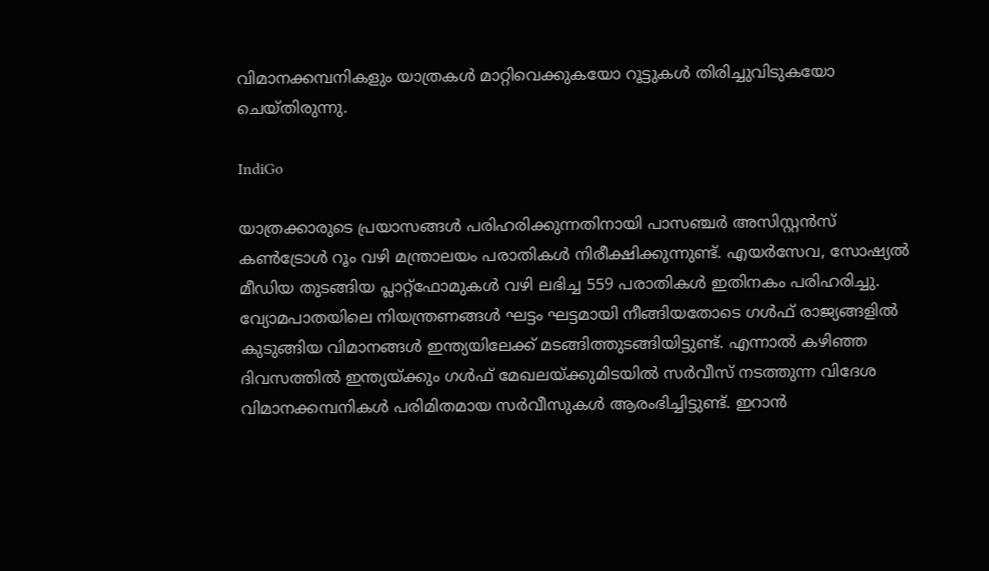വിമാനക്കമ്പനികളും യാത്രകള്‍ മാറ്റിവെക്കുകയോ റൂട്ടുകള്‍ തിരിച്ചുവിടുകയോ ചെയ്തിരുന്നു.

IndiGo

യാത്രക്കാരുടെ പ്രയാസങ്ങള്‍ പരിഹരിക്കുന്നതിനായി പാസഞ്ചര്‍ അസിസ്റ്റന്‍സ് കണ്‍ട്രോള്‍ റൂം വഴി മന്ത്രാലയം പരാതികള്‍ നിരീക്ഷിക്കുന്നുണ്ട്. എയര്‍സേവ, സോഷ്യല്‍ മീഡിയ തുടങ്ങിയ പ്ലാറ്റ്ഫോമുകള്‍ വഴി ലഭിച്ച 559 പരാതികള്‍ ഇതിനകം പരിഹരിച്ചു. വ്യോമപാതയിലെ നിയന്ത്രണങ്ങള്‍ ഘട്ടം ഘട്ടമായി നീങ്ങിയതോടെ ഗള്‍ഫ് രാജ്യങ്ങളില്‍ കുടുങ്ങിയ വിമാനങ്ങള്‍ ഇന്ത്യയിലേക്ക് മടങ്ങിത്തുടങ്ങിയിട്ടുണ്ട്. എന്നാല്‍ കഴിഞ്ഞ ദിവസത്തില്‍ ഇന്ത്യയ്ക്കും ഗള്‍ഫ് മേഖലയ്ക്കുമിടയില്‍ സര്‍വീസ് നടത്തുന്ന വിദേശ വിമാനക്കമ്പനികള്‍ പരിമിതമായ സര്‍വീസുകള്‍ ആരംഭിച്ചിട്ടുണ്ട്. ഇറാന്‍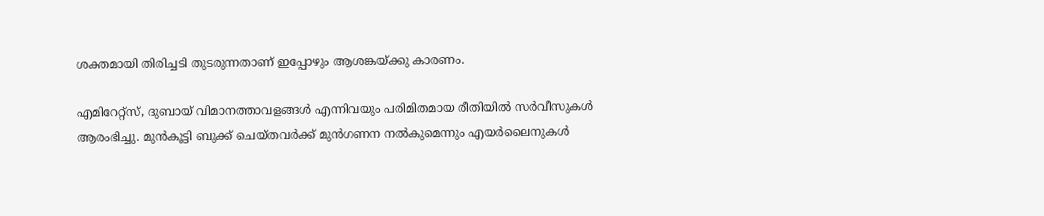ശക്തമായി തിരിച്ചടി തുടരുന്നതാണ് ഇപ്പോഴും ആശങ്കയ്ക്കു കാരണം.

എമിറേറ്റ്‌സ്, ദുബായ് വിമാനത്താവളങ്ങള്‍ എന്നിവയും പരിമിതമായ രീതിയില്‍ സര്‍വീസുകള്‍ ആരംഭിച്ചു. മുന്‍കൂട്ടി ബുക്ക് ചെയ്തവര്‍ക്ക് മുന്‍ഗണന നല്‍കുമെന്നും എയര്‍ലൈനുകള്‍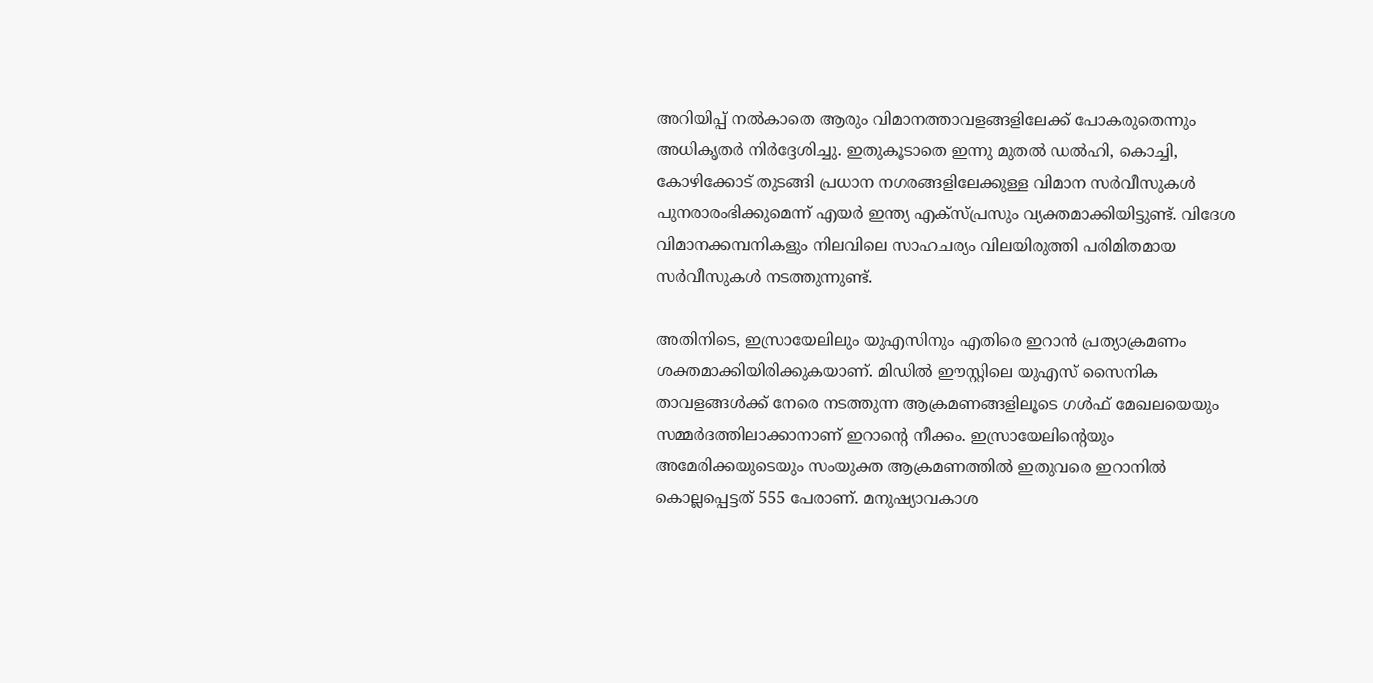അറിയിപ്പ് നല്‍കാതെ ആരും വിമാനത്താവളങ്ങളിലേക്ക് പോകരുതെന്നും അധികൃതര്‍ നിര്‍ദ്ദേശിച്ചു. ഇതുകൂടാതെ ഇന്നു മുതല്‍ ഡല്‍ഹി, കൊച്ചി, കോഴിക്കോട് തുടങ്ങി പ്രധാന നഗരങ്ങളിലേക്കുള്ള വിമാന സര്‍വീസുകള്‍ പുനരാരംഭിക്കുമെന്ന് എയര്‍ ഇന്ത്യ എക്‌സ്പ്രസും വ്യക്തമാക്കിയിട്ടുണ്ട്. വിദേശ വിമാനക്കമ്പനികളും നിലവിലെ സാഹചര്യം വിലയിരുത്തി പരിമിതമായ സര്‍വീസുകള്‍ നടത്തുന്നുണ്ട്.

അതിനിടെ, ഇസ്രായേലിലും യുഎസിനും എതിരെ ഇറാന്‍ പ്രത്യാക്രമണം ശക്തമാക്കിയിരിക്കുകയാണ്. മിഡില്‍ ഈസ്റ്റിലെ യുഎസ് സൈനിക താവളങ്ങള്‍ക്ക് നേരെ നടത്തുന്ന ആക്രമണങ്ങളിലൂടെ ഗള്‍ഫ് മേഖലയെയും സമ്മര്‍ദത്തിലാക്കാനാണ് ഇറാന്റെ നീക്കം. ഇസ്രായേലിന്റെയും അമേരിക്കയുടെയും സംയുക്ത ആക്രമണത്തില്‍ ഇതുവരെ ഇറാനില്‍ കൊല്ലപ്പെട്ടത് 555 പേരാണ്. മനുഷ്യാവകാശ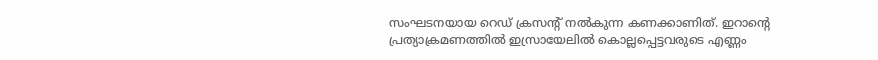സംഘടനയായ റെഡ് ക്രസന്റ് നല്‍കുന്ന കണക്കാണിത്. ഇറാന്റെ പ്രത്യാക്രമണത്തില്‍ ഇസ്രായേലില്‍ കൊല്ലപ്പെട്ടവരുടെ എണ്ണം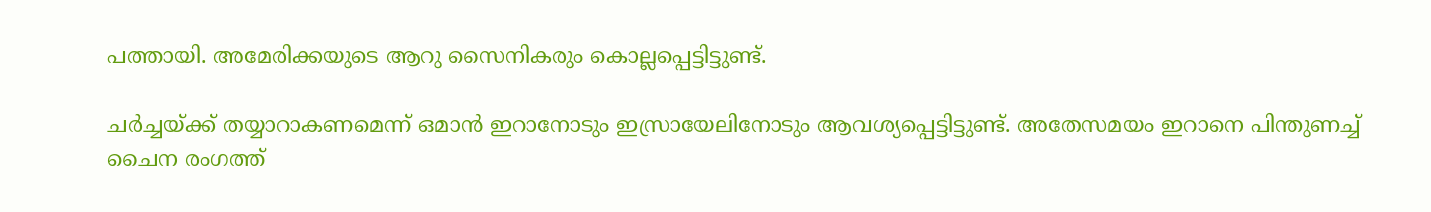പത്തായി. അമേരിക്കയുടെ ആറു സൈനികരും കൊല്ലപ്പെട്ടിട്ടുണ്ട്.

ചര്‍ച്ചയ്ക്ക് തയ്യാറാകണമെന്ന് ഒമാന്‍ ഇറാനോടും ഇസ്രായേലിനോടും ആവശ്യപ്പെട്ടിട്ടുണ്ട്. അതേസമയം ഇറാനെ പിന്തുണച്ച് ചൈന രംഗത്ത്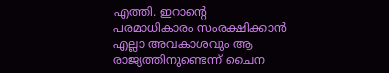എത്തി. ഇറാന്റെ പരമാധികാരം സംരക്ഷിക്കാന്‍ എല്ലാ അവകാശവും ആ രാജ്യത്തിനുണ്ടെന്ന് ചൈന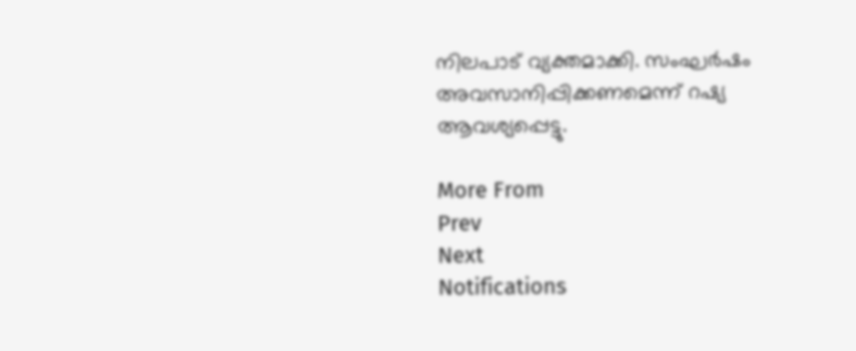നിലപാട് വ്യക്തമാക്കി. സംഘര്‍ഷം അവസാനിപ്പിക്കണമെന്ന് റഷ്യ ആവശ്യപ്പെട്ടു.

More From
Prev
Next
Notifications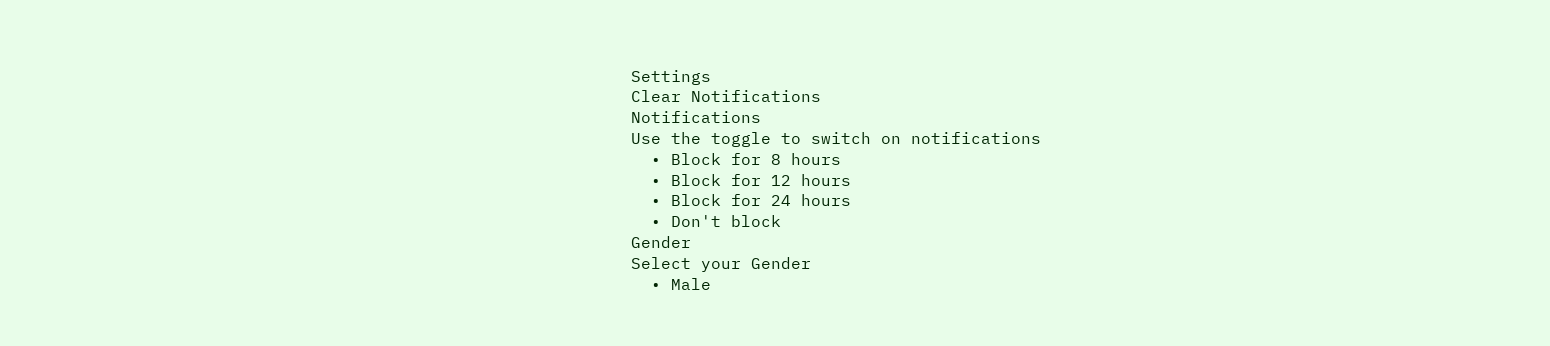Settings
Clear Notifications
Notifications
Use the toggle to switch on notifications
  • Block for 8 hours
  • Block for 12 hours
  • Block for 24 hours
  • Don't block
Gender
Select your Gender
  • Male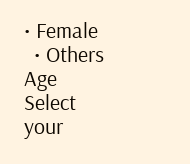• Female
  • Others
Age
Select your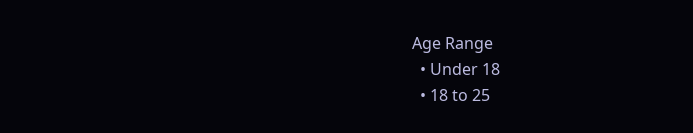Age Range
  • Under 18
  • 18 to 25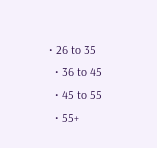• 26 to 35
  • 36 to 45
  • 45 to 55
  • 55+